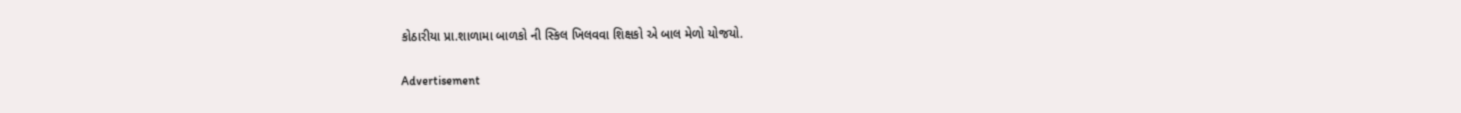કોઠારીયા પ્રા.શાળામા બાળકો ની સ્કિલ ખિલવવા શિક્ષકો એ બાલ મેળો યોજયો.

Advertisement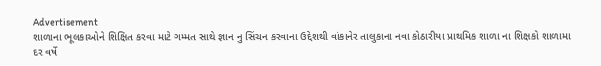Advertisement
શાળાના ભૂલકાઓને શિક્ષિત કરવા માટે ગમ્મત સાથે જ્ઞાન નુ સિંચન કરવાના ઉદ્દેશથી વાંકાનેર તાલુકાના નવા કોઠારીયા પ્રાથમિક શાળા ના શિક્ષકો શાળામા દર વર્ષે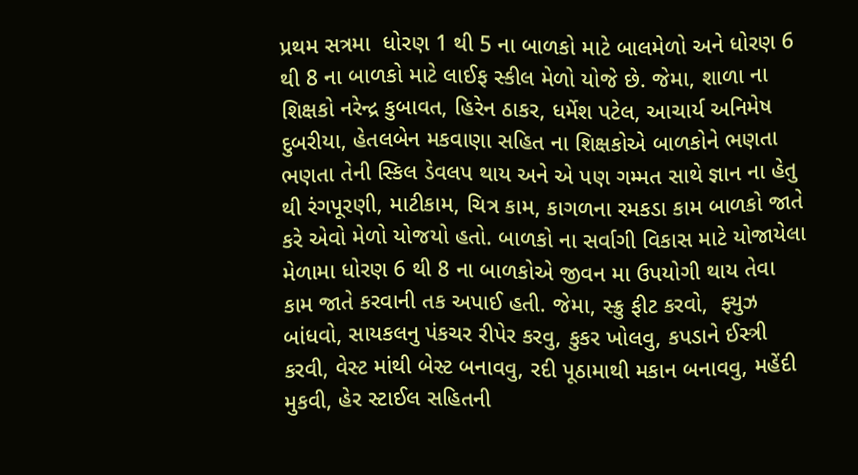પ્રથમ સત્રમા  ધોરણ 1 થી 5 ના બાળકો માટે બાલમેળો અને ધોરણ 6 થી 8 ના બાળકો માટે લાઈફ સ્કીલ મેળો યોજે છે. જેમા, શાળા ના શિક્ષકો નરેન્દ્ર કુબાવત, હિરેન ઠાકર, ધર્મેશ પટેલ, આચાર્ય અનિમેષ દુબરીયા, હેતલબેન મકવાણા સહિત ના શિક્ષકોએ બાળકોને ભણતા ભણતા તેની સ્કિલ ડેવલપ થાય અને એ પણ ગમ્મત સાથે જ્ઞાન ના હેતુ થી રંગપૂરણી, માટીકામ, ચિત્ર કામ, કાગળના રમકડા કામ બાળકો જાતે કરે એવો મેળો યોજયો હતો. બાળકો ના સર્વાગી વિકાસ માટે યોજાયેલા મેળામા ધોરણ 6 થી 8 ના બાળકોએ જીવન મા ઉપયોગી થાય તેવા કામ જાતે કરવાની તક અપાઈ હતી. જેમા, સ્ક્રુ ફીટ કરવો,  ફ્યુઝ બાંધવો, સાયકલનુ પંકચર રીપેર કરવુ, કુકર ખોલવુ, કપડાને ઈસ્ત્રી કરવી, વેસ્ટ માંથી બેસ્ટ બનાવવુ, રદી પૂઠામાથી મકાન બનાવવુ, મહેંદી મુકવી, હેર સ્ટાઈલ સહિતની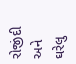રોજીંદી અને ઘરેલુ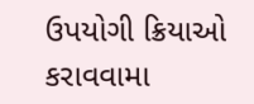ઉપયોગી ક્રિયાઓ કરાવવામા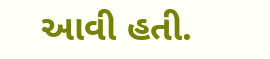આવી હતી.